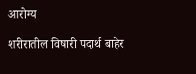आरोग्य

शरीरातील विषारी पदार्थ बाहेर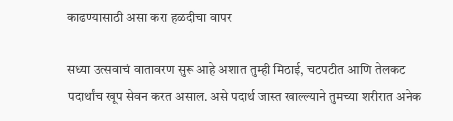काढण्यासाठी असा करा हळदीचा वापर

सध्या उत्सवाचं वातावरण सुरू आहे अशात तुम्ही मिठाई, चटपटीत आणि तेलकट पदार्थांच खूप सेवन करत असाल. असे पदार्थ जास्त खाल्ल्याने तुमच्या शरीरात अनेक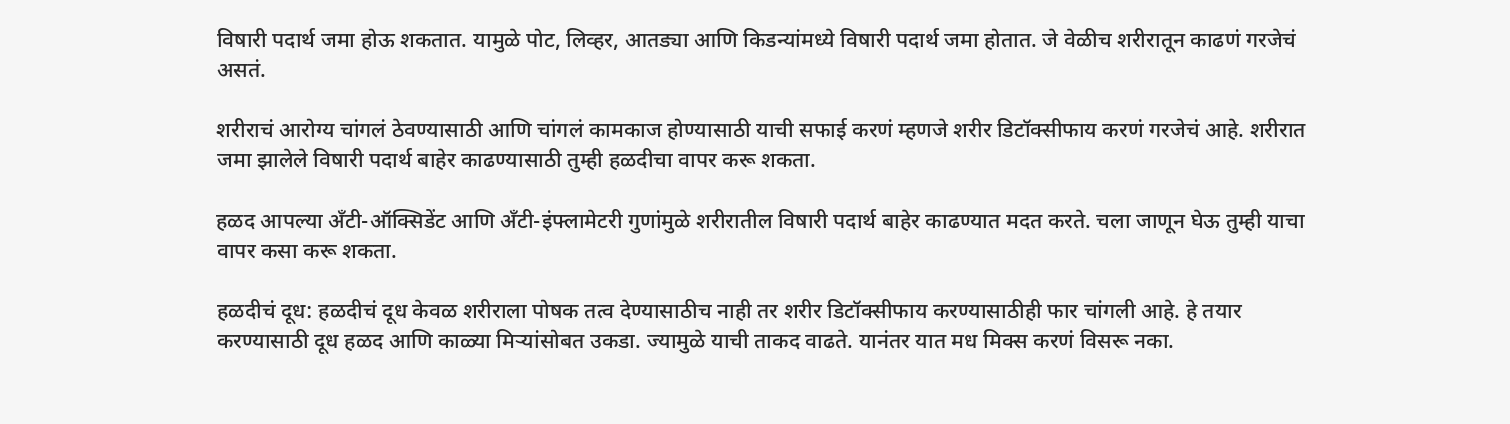विषारी पदार्थ जमा होऊ शकतात. यामुळे पोट, लिव्हर, आतड्या आणि किडन्यांमध्ये विषारी पदार्थ जमा होतात. जे वेळीच शरीरातून काढणं गरजेचं असतं.

शरीराचं आरोग्य चांगलं ठेवण्यासाठी आणि चांगलं कामकाज होण्यासाठी याची सफाई करणं म्हणजे शरीर डिटॉक्सीफाय करणं गरजेचं आहे. शरीरात जमा झालेले विषारी पदार्थ बाहेर काढण्यासाठी तुम्ही हळदीचा वापर करू शकता.

हळद आपल्या अ‍ॅंटी-ऑक्सिडेंट आणि अ‍ॅंटी-इंफ्लामेटरी गुणांमुळे शरीरातील विषारी पदार्थ बाहेर काढण्यात मदत करते. चला जाणून घेऊ तुम्ही याचा वापर कसा करू शकता.

हळदीचं दूध: हळदीचं दूध केवळ शरीराला पोषक तत्व देण्यासाठीच नाही तर शरीर डिटॉक्सीफाय करण्यासाठीही फार चांगली आहे. हे तयार करण्यासाठी दूध हळद आणि काळ्या मिऱ्यांसोबत उकडा. ज्यामुळे याची ताकद वाढते. यानंतर यात मध मिक्स करणं विसरू नका.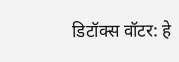डिटॉक्स वॉटर: हे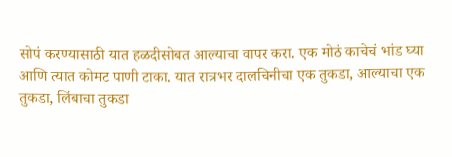सोपं करण्यासाठी यात हळदीसोबत आल्याचा वापर करा. एक मोठं काचेचं भांड घ्या आणि त्यात कोमट पाणी टाका. यात रात्रभर दालचिनीचा एक तुकडा, आल्याचा एक तुकडा, लिंबाचा तुकडा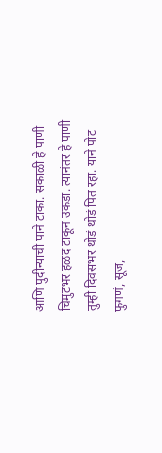आणि पुदीन्याची पाने टाका. सकाळी हे पाणी चिमुटभर हळद टाकून उकडा. त्यानंतर हे पाणी तुम्ही दिवसभर थोडं थोडं पित रहा. याने पोट फुगणं, सूज,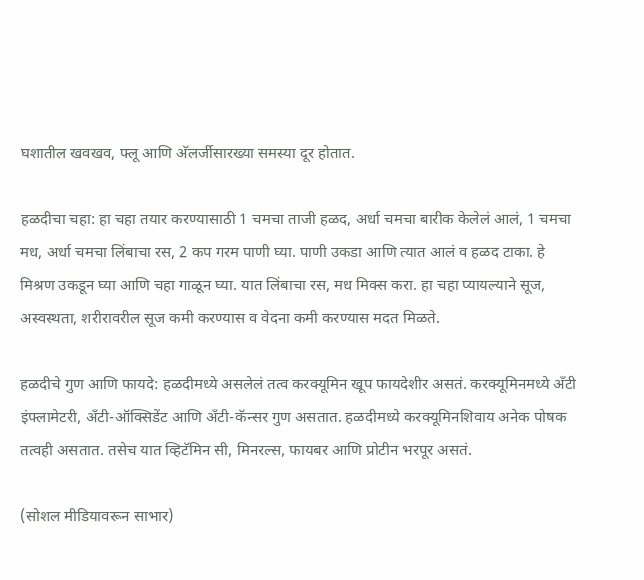घशातील खवखव, फ्लू आणि अ‍ॅलर्जीसारख्या समस्या दूर होतात.

हळदीचा चहा: हा चहा तयार करण्यासाठी 1 चमचा ताजी हळद, अर्धा चमचा बारीक केलेलं आलं, 1 चमचा मध, अर्धा चमचा लिंबाचा रस, 2 कप गरम पाणी घ्या. पाणी उकडा आणि त्यात आलं व हळद टाका. हे मिश्रण उकडून घ्या आणि चहा गाळून घ्या. यात लिंबाचा रस, मध मिक्स करा. हा चहा प्यायल्याने सूज, अस्वस्थता, शरीरावरील सूज कमी करण्यास व वेदना कमी करण्यास मदत मिळते.

हळदीचे गुण आणि फायदे: हळदीमध्ये असलेलं तत्व करक्यूमिन खूप फायदेशीर असतं. करक्यूमिनमध्ये अ‍ॅंटी इंफ्लामेटरी, अ‍ॅंटी-ऑक्सिडेंट आणि अ‍ॅंटी-कॅन्सर गुण असतात. हळदीमध्ये करक्यूमिनशिवाय अनेक पोषक तत्वही असतात. तसेच यात व्हिटॅमिन सी, मिनरल्स, फायबर आणि प्रोटीन भरपूर असतं.

(सोशल मीडियावरून साभार)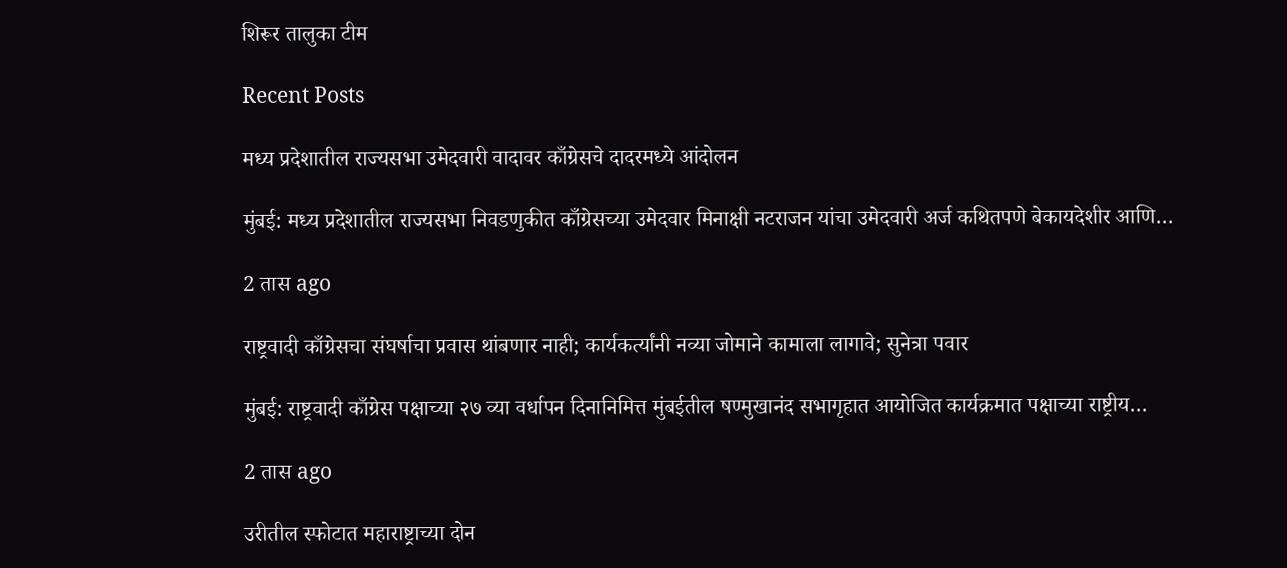शिरूर तालुका टीम

Recent Posts

मध्य प्रदेशातील राज्यसभा उमेदवारी वादावर काँग्रेसचे दादरमध्ये आंदोलन

मुंबई: मध्य प्रदेशातील राज्यसभा निवडणुकीत काँग्रेसच्या उमेदवार मिनाक्षी नटराजन यांचा उमेदवारी अर्ज कथितपणे बेकायदेशीर आणि…

2 तास ago

राष्ट्रवादी काँग्रेसचा संघर्षाचा प्रवास थांबणार नाही; कार्यकर्त्यांनी नव्या जोमाने कामाला लागावे; सुनेत्रा पवार

मुंबई: राष्ट्रवादी काँग्रेस पक्षाच्या २७ व्या वर्धापन दिनानिमित्त मुंबईतील षण्मुखानंद सभागृहात आयोजित कार्यक्रमात पक्षाच्या राष्ट्रीय…

2 तास ago

उरीतील स्फोटात महाराष्ट्राच्या दोन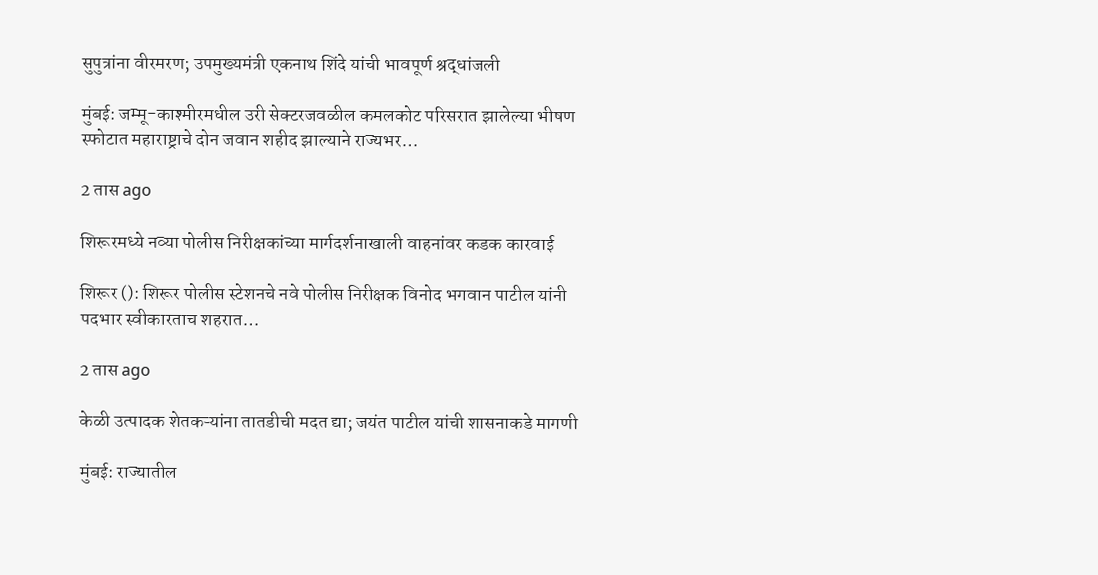सुपुत्रांना वीरमरण; उपमुख्यमंत्री एकनाथ शिंदे यांची भावपूर्ण श्रद्धांजली

मुंबई: जम्मू-काश्मीरमधील उरी सेक्टरजवळील कमलकोट परिसरात झालेल्या भीषण स्फोटात महाराष्ट्राचे दोन जवान शहीद झाल्याने राज्यभर…

2 तास ago

शिरूरमध्ये नव्या पोलीस निरीक्षकांच्या मार्गदर्शनाखाली वाहनांवर कडक कारवाई

शिरूर (): शिरूर पोलीस स्टेशनचे नवे पोलीस निरीक्षक विनोद भगवान पाटील यांनी पदभार स्वीकारताच शहरात…

2 तास ago

केळी उत्पादक शेतकऱ्यांना तातडीची मदत द्या; जयंत पाटील यांची शासनाकडे मागणी

मुंबई: राज्यातील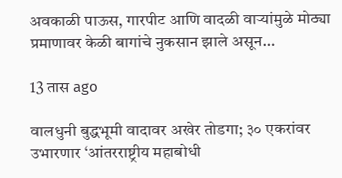अवकाळी पाऊस, गारपीट आणि वादळी वाऱ्यांमुळे मोठ्या प्रमाणावर केळी बागांचे नुकसान झाले असून…

13 तास ago

वालधुनी बुद्धभूमी वादावर अखेर तोडगा; ३० एकरांवर उभारणार ‘आंतरराष्ट्रीय महाबोधी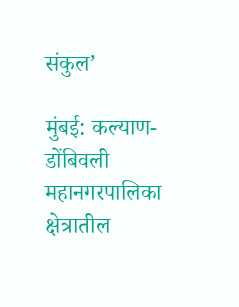संकुल’

मुंबई: कल्याण-डोंबिवली महानगरपालिका क्षेत्रातील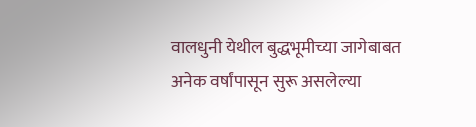वालधुनी येथील बुद्धभूमीच्या जागेबाबत अनेक वर्षांपासून सुरू असलेल्या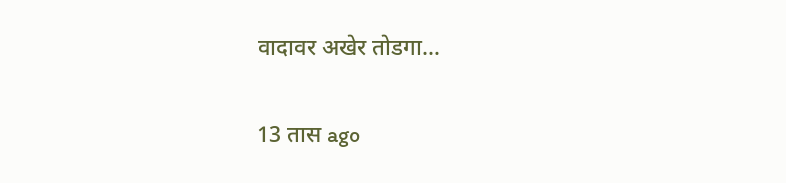वादावर अखेर तोडगा…

13 तास ago